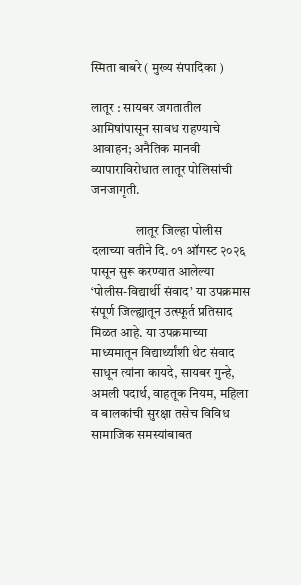स्मिता बाबरे ( मुख्य संपादिका )

लातूर : सायबर जगतातील आमिषांपासून सावध राहण्याचे आवाहन; अनैतिक मानवी व्यापाराविरोधात लातूर पोलिसांची जनजागृती.

                 लातूर जिल्हा पोलीस दलाच्या वतीने दि. ०१ ऑगस्ट २०२६ पासून सुरू करण्यात आलेल्या ‘पोलीस-विद्यार्थी संवाद’ या उपक्रमास संपूर्ण जिल्ह्यातून उत्स्फूर्त प्रतिसाद मिळत आहे. या उपक्रमाच्या माध्यमातून विद्यार्थ्यांशी थेट संवाद साधून त्यांना कायदे, सायबर गुन्हे, अमली पदार्थ, वाहतूक नियम, महिला व बालकांची सुरक्षा तसेच विविध सामाजिक समस्यांबाबत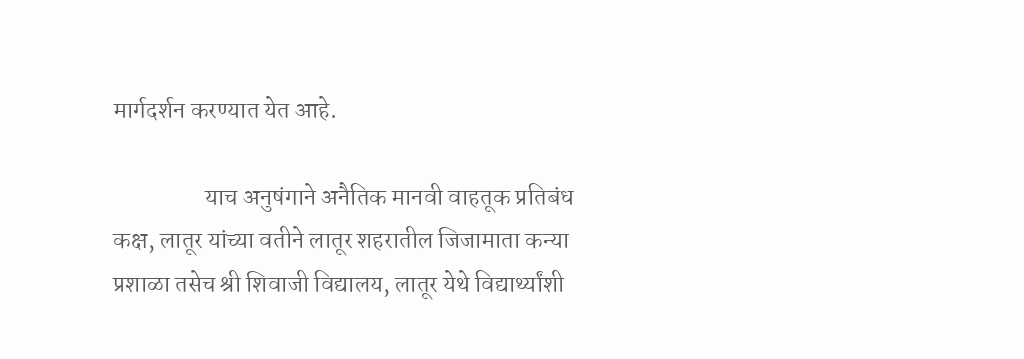मार्गदर्शन करण्यात येत आहे.

                   याच अनुषंगाने अनैतिक मानवी वाहतूक प्रतिबंध कक्ष, लातूर यांच्या वतीने लातूर शहरातील जिजामाता कन्या प्रशाळा तसेच श्री शिवाजी विद्यालय, लातूर येथे विद्यार्थ्यांशी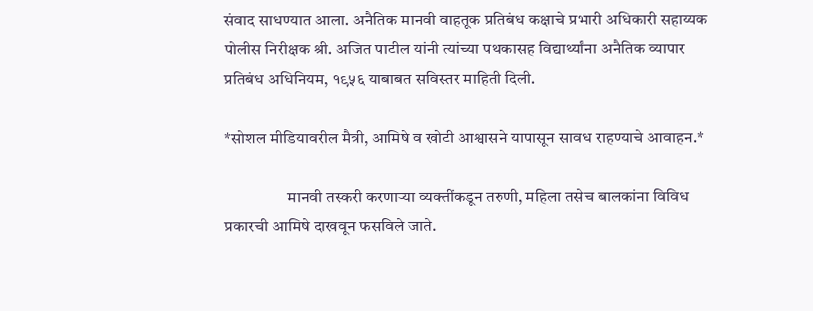संवाद साधण्यात आला. अनैतिक मानवी वाहतूक प्रतिबंध कक्षाचे प्रभारी अधिकारी सहाय्यक पोलीस निरीक्षक श्री. अजित पाटील यांनी त्यांच्या पथकासह विद्यार्थ्यांना अनैतिक व्यापार प्रतिबंध अधिनियम, १९५६ याबाबत सविस्तर माहिती दिली.

*सोशल मीडियावरील मैत्री, आमिषे व खोटी आश्वासने यापासून सावध राहण्याचे आवाहन.*

                   मानवी तस्करी करणाऱ्या व्यक्तींकडून तरुणी, महिला तसेच बालकांना विविध प्रकारची आमिषे दाखवून फसविले जाते.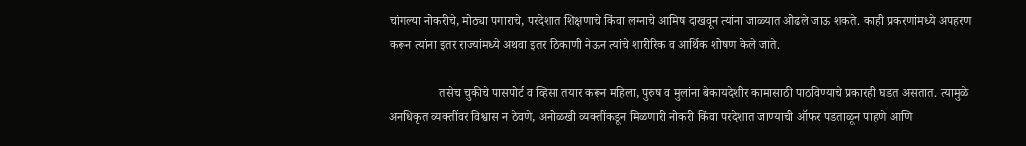चांगल्या नोकरीचे, मोठ्या पगाराचे, परदेशात शिक्षणाचे किंवा लग्नाचे आमिष दाखवून त्यांना जाळ्यात ओढले जाऊ शकते. काही प्रकरणांमध्ये अपहरण करून त्यांना इतर राज्यांमध्ये अथवा इतर ठिकाणी नेऊन त्यांचे शारीरिक व आर्थिक शोषण केले जाते.

                तसेच चुकीचे पासपोर्ट व व्हिसा तयार करून महिला, पुरुष व मुलांना बेकायदेशीर कामासाठी पाठविण्याचे प्रकारही घडत असतात. त्यामुळे अनधिकृत व्यक्तींवर विश्वास न ठेवणे, अनोळखी व्यक्तींकडून मिळणारी नोकरी किंवा परदेशात जाण्याची ऑफर पडताळून पाहणे आणि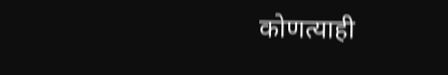कोणत्याही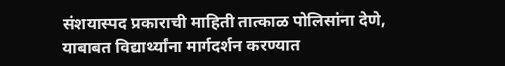संशयास्पद प्रकाराची माहिती तात्काळ पोलिसांना देणे, याबाबत विद्यार्थ्यांना मार्गदर्शन करण्यात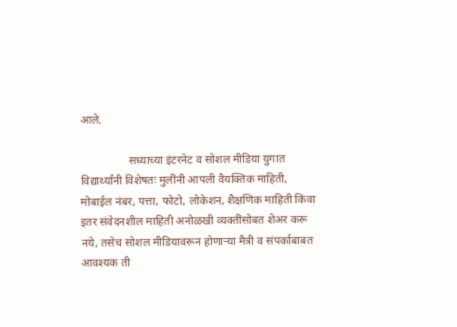आले.

                 सध्याच्या इंटरनेट व सोशल मीडिया युगात विद्यार्थ्यांनी विशेषतः मुलींनी आपली वैयक्तिक माहिती, मोबाईल नंबर, पत्ता, फोटो, लोकेशन, शैक्षणिक माहिती किंवा इतर संवेदनशील माहिती अनोळखी व्यक्तींसोबत शेअर करू नये, तसेच सोशल मीडियावरून होणाऱ्या मैत्री व संपर्काबाबत आवश्यक ती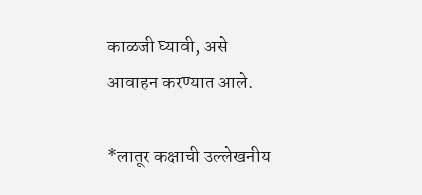काळजी घ्यावी, असे आवाहन करण्यात आले.

*लातूर कक्षाची उल्लेखनीय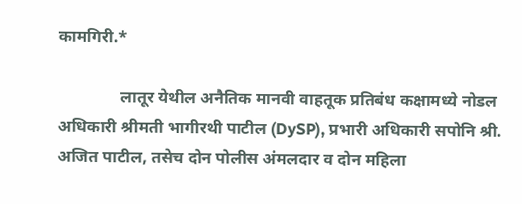कामगिरी.*

               लातूर येथील अनैतिक मानवी वाहतूक प्रतिबंध कक्षामध्ये नोडल अधिकारी श्रीमती भागीरथी पाटील (DySP), प्रभारी अधिकारी सपोनि श्री. अजित पाटील, तसेच दोन पोलीस अंमलदार व दोन महिला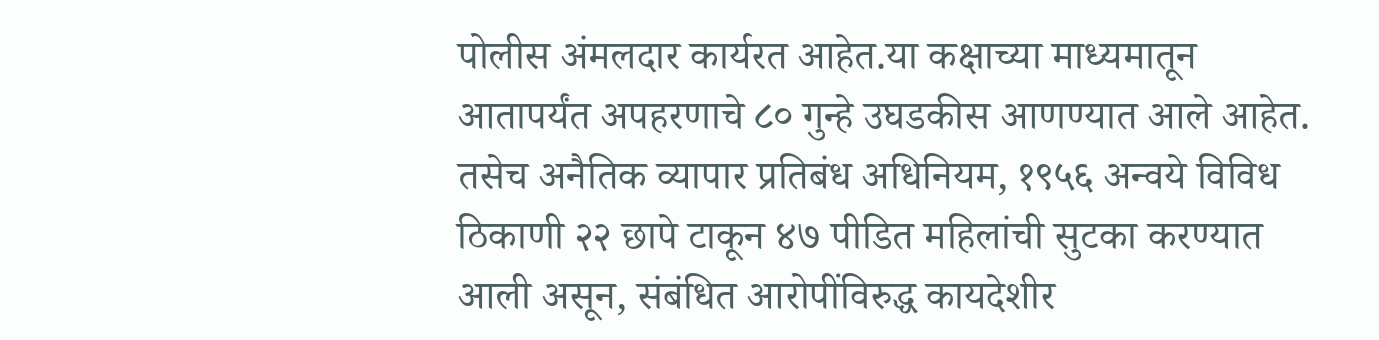पोलीस अंमलदार कार्यरत आहेत.या कक्षाच्या माध्यमातून आतापर्यंत अपहरणाचे ८० गुन्हे उघडकीस आणण्यात आले आहेत. तसेच अनैतिक व्यापार प्रतिबंध अधिनियम, १९५६ अन्वये विविध ठिकाणी २२ छापे टाकून ४७ पीडित महिलांची सुटका करण्यात आली असून, संबंधित आरोपींविरुद्ध कायदेशीर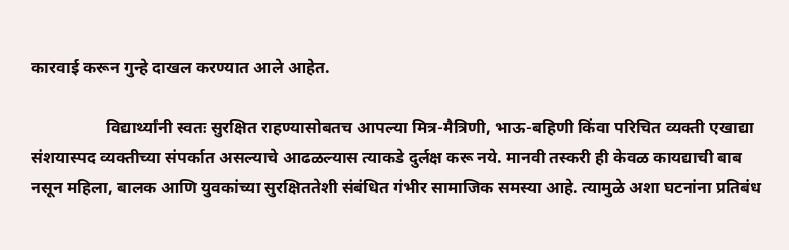कारवाई करून गुन्हे दाखल करण्यात आले आहेत.

                  विद्यार्थ्यांनी स्वतः सुरक्षित राहण्यासोबतच आपल्या मित्र-मैत्रिणी, भाऊ-बहिणी किंवा परिचित व्यक्ती एखाद्या संशयास्पद व्यक्तीच्या संपर्कात असल्याचे आढळल्यास त्याकडे दुर्लक्ष करू नये. मानवी तस्करी ही केवळ कायद्याची बाब नसून महिला, बालक आणि युवकांच्या सुरक्षिततेशी संबंधित गंभीर सामाजिक समस्या आहे. त्यामुळे अशा घटनांना प्रतिबंध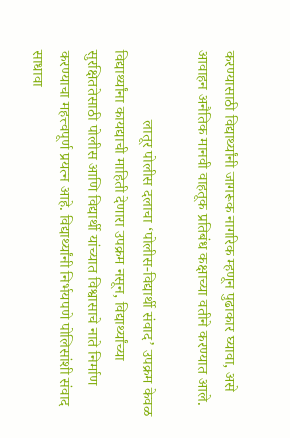करण्यासाठी विद्यार्थ्यांनी जागरूक नागरिक म्हणून पुढाकार घ्यावा, असे आवाहन अनैतिक मानवी वाहतूक प्रतिबंध कक्षाच्या वतीने करण्यात आले.

                  लातूर पोलीस दलाचा ‘पोलीस-विद्यार्थी संवाद’ उपक्रम केवळ विद्यार्थ्यांना कायद्याची माहिती देणारा उपक्रम नसून, विद्यार्थ्यांच्या सुरक्षिततेसाठी पोलीस आणि विद्यार्थी यांच्यात विश्वासाचे नाते निर्माण करण्याचा महत्त्वपूर्ण प्रयत्न आहे. विद्यार्थ्यांनी निर्भयपणे पोलिसांशी संवाद साधावा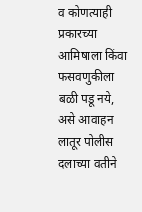व कोणत्याही प्रकारच्या आमिषाला किंवा फसवणुकीला बळी पडू नये, असे आवाहन लातूर पोलीस दलाच्या वतीने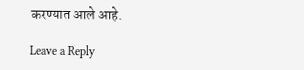करण्यात आले आहे.

Leave a Reply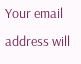Your email address will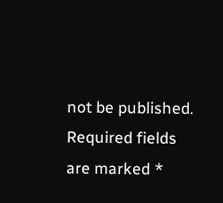not be published. Required fields are marked *